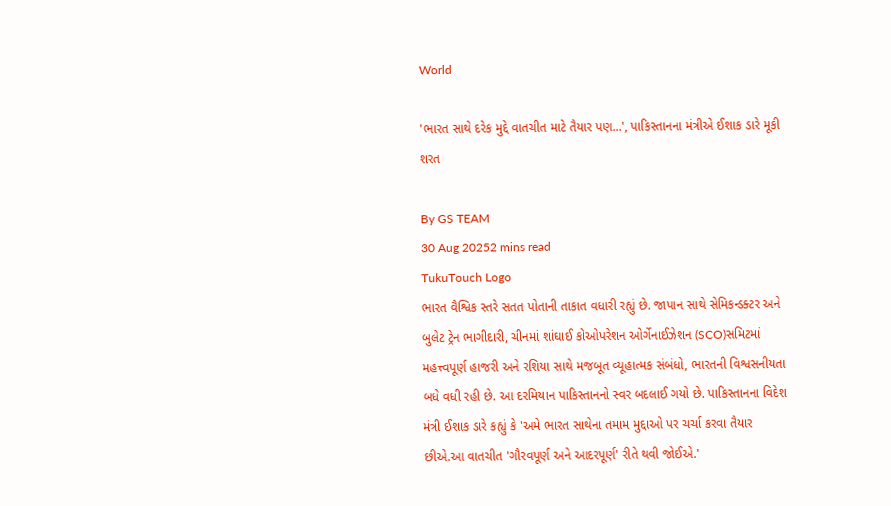World

'ભારત સાથે દરેક મુદ્દે વાતચીત માટે તૈયાર પણ...', પાકિસ્તાનના મંત્રીએ ઈશાક ડારે મૂકી શરત

By GS TEAM
30 Aug 20252 mins read
TukuTouch Logo
ભારત વૈશ્વિક સ્તરે સતત પોતાની તાકાત વધારી રહ્યું છે. જાપાન સાથે સેમિકન્ડક્ટર અને બુલેટ ટ્રેન ભાગીદારી, ચીનમાં શાંઘાઈ કોઓપરેશન ઓર્ગેનાઈઝેશન (SCO)સમિટમાં મહત્ત્વપૂર્ણ હાજરી અને રશિયા સાથે મજબૂત વ્યૂહાત્મક સંબંધો, ભારતની વિશ્વસનીયતા બધે વધી રહી છે. આ દરમિયાન પાકિસ્તાનનો સ્વર બદલાઈ ગયો છે. પાકિસ્તાનના વિદેશ મંત્રી ઈશાક ડારે કહ્યું કે 'અમે ભારત સાથેના તમામ મુદ્દાઓ પર ચર્ચા કરવા તૈયાર છીએ.આ વાતચીત 'ગૌરવપૂર્ણ અને આદરપૂર્ણ' રીતે થવી જોઈએ.'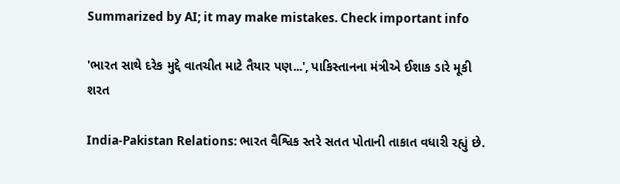Summarized by AI; it may make mistakes. Check important info

'ભારત સાથે દરેક મુદ્દે વાતચીત માટે તૈયાર પણ...', પાકિસ્તાનના મંત્રીએ ઈશાક ડારે મૂકી શરત

India-Pakistan Relations: ભારત વૈશ્વિક સ્તરે સતત પોતાની તાકાત વધારી રહ્યું છે.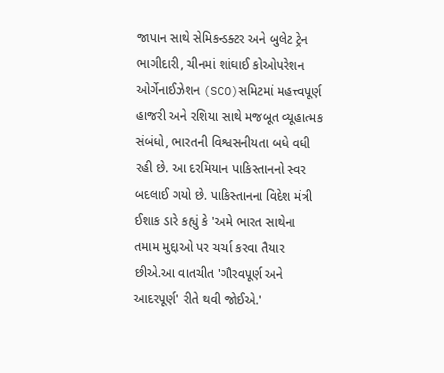જાપાન સાથે સેમિકન્ડક્ટર અને બુલેટ ટ્રેન ભાગીદારી, ચીનમાં શાંઘાઈ કોઓપરેશન ઓર્ગેનાઈઝેશન (SCO)સમિટમાં મહત્ત્વપૂર્ણ હાજરી અને રશિયા સાથે મજબૂત વ્યૂહાત્મક સંબંધો, ભારતની વિશ્વસનીયતા બધે વધી રહી છે. આ દરમિયાન પાકિસ્તાનનો સ્વર બદલાઈ ગયો છે. પાકિસ્તાનના વિદેશ મંત્રી ઈશાક ડારે કહ્યું કે 'અમે ભારત સાથેના તમામ મુદ્દાઓ પર ચર્ચા કરવા તૈયાર છીએ.આ વાતચીત 'ગૌરવપૂર્ણ અને આદરપૂર્ણ' રીતે થવી જોઈએ.'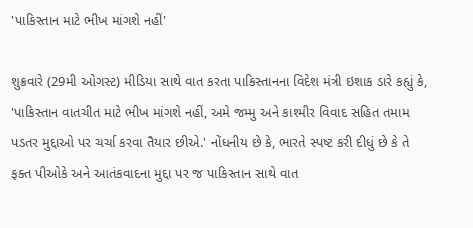'પાકિસ્તાન માટે ભીખ માંગશે નહીં'

શુક્રવારે (29મી ઓગસ્ટ) મીડિયા સાથે વાત કરતા પાકિસ્તાનના વિદેશ મંત્રી ઇશાક ડારે કહ્યું કે, 'પાકિસ્તાન વાતચીત માટે ભીખ માંગશે નહીં, અમે જમ્મુ અને કાશ્મીર વિવાદ સહિત તમામ પડતર મુદ્દાઓ પર ચર્ચા કરવા તૈયાર છીએ.' નોંધનીય છે કે, ભારતે સ્પષ્ટ કરી દીધું છે કે તે ફક્ત પીઓકે અને આતંકવાદના મુદ્દા પર જ પાકિસ્તાન સાથે વાત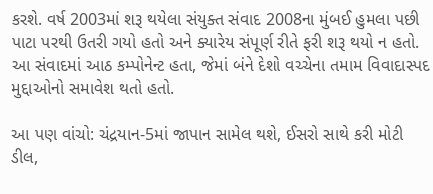કરશે. વર્ષ 2003માં શરૂ થયેલા સંયુક્ત સંવાદ 2008ના મુંબઈ હુમલા પછી પાટા પરથી ઉતરી ગયો હતો અને ક્યારેય સંપૂર્ણ રીતે ફરી શરૂ થયો ન હતો. આ સંવાદમાં આઠ કમ્પોનેન્ટ હતા, જેમાં બંને દેશો વચ્ચેના તમામ વિવાદાસ્પદ મુદ્દાઓનો સમાવેશ થતો હતો.

આ પણ વાંચો: ચંદ્રયાન-5માં જાપાન સામેલ થશે, ઈસરો સાથે કરી મોટી ડીલ,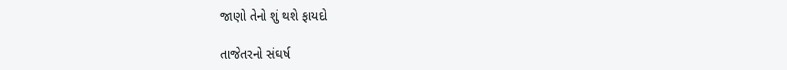જાણો તેનો શું થશે ફાયદો

તાજેતરનો સંઘર્ષ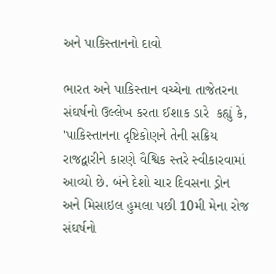અને પાકિસ્તાનનો દાવો

ભારત અને પાકિસ્તાન વચ્ચેના તાજેતરના સંઘર્ષનો ઉલ્લેખ કરતા ઈશાક ડારે  કહ્યું કે, 'પાકિસ્તાનના દૃષ્ટિકોણને તેની સક્રિય રાજદ્વારીને કારણે વૈશ્વિક સ્તરે સ્વીકારવામાં આવ્યો છે. બંને દેશો ચાર દિવસના ડ્રોન અને મિસાઇલ હુમલા પછી 10મી મેના રોજ સંઘર્ષનો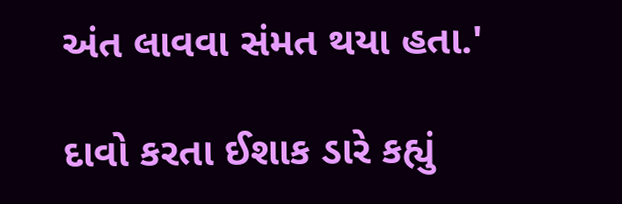અંત લાવવા સંમત થયા હતા.'

દાવો કરતા ઈશાક ડારે કહ્યું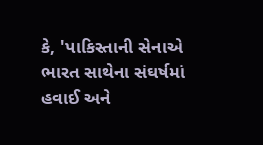કે, 'પાકિસ્તાની સેનાએ ભારત સાથેના સંઘર્ષમાં હવાઈ અને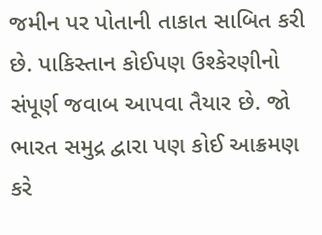જમીન પર પોતાની તાકાત સાબિત કરી છે. પાકિસ્તાન કોઈપણ ઉશ્કેરણીનો સંપૂર્ણ જવાબ આપવા તૈયાર છે. જો ભારત સમુદ્ર દ્વારા પણ કોઈ આક્રમણ કરે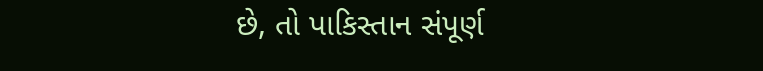છે, તો પાકિસ્તાન સંપૂર્ણ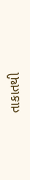તાકાતથી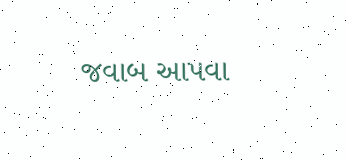જવાબ આપવા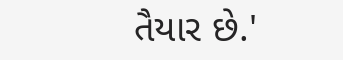તૈયાર છે.'